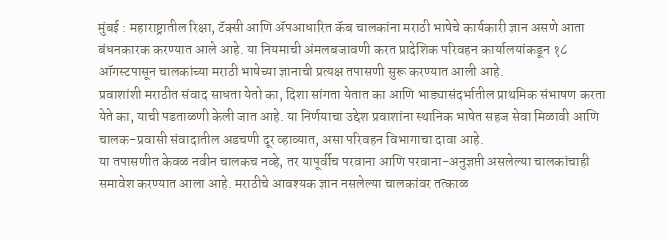मुंबई : महाराष्ट्रातील रिक्षा, टॅक्सी आणि ॲपआधारित कॅब चालकांना मराठी भाषेचे कार्यकारी ज्ञान असणे आता बंधनकारक करण्यात आले आहे. या नियमाची अंमलबजावणी करत प्रादेशिक परिवहन कार्यालयांकडून १८ ऑगस्टपासून चालकांच्या मराठी भाषेच्या ज्ञानाची प्रत्यक्ष तपासणी सुरू करण्यात आली आहे.
प्रवाशांशी मराठीत संवाद साधता येतो का, दिशा सांगता येतात का आणि भाड्यासंदर्भातील प्राथमिक संभाषण करता येते का, याची पडताळणी केली जात आहे. या निर्णयाचा उद्देश प्रवाशांना स्थानिक भाषेत सहज सेवा मिळावी आणि चालक-प्रवासी संवादातील अडचणी दूर व्हाव्यात, असा परिवहन विभागाचा दावा आहे.
या तपासणीत केवळ नवीन चालकच नव्हे, तर यापूर्वीच परवाना आणि परवाना-अनुज्ञप्ती असलेल्या चालकांचाही समावेश करण्यात आला आहे. मराठीचे आवश्यक ज्ञान नसलेल्या चालकांवर तत्काळ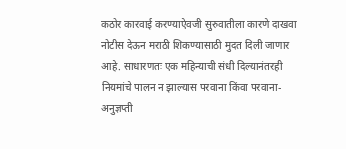कठोर कारवाई करण्याऐवजी सुरुवातीला कारणे दाखवा नोटीस देऊन मराठी शिकण्यासाठी मुदत दिली जाणार आहे. साधारणतः एक महिन्याची संधी दिल्यानंतरही नियमांचे पालन न झाल्यास परवाना किंवा परवाना-अनुज्ञप्ती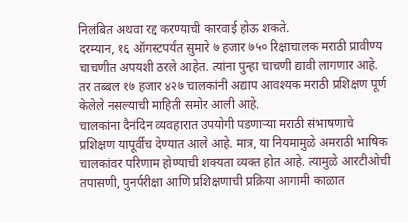निलंबित अथवा रद्द करण्याची कारवाई होऊ शकते.
दरम्यान, १६ ऑगस्टपर्यंत सुमारे ७ हजार ७५० रिक्षाचालक मराठी प्रावीण्य चाचणीत अपयशी ठरले आहेत. त्यांना पुन्हा चाचणी द्यावी लागणार आहे. तर तब्बल १७ हजार ४२७ चालकांनी अद्याप आवश्यक मराठी प्रशिक्षण पूर्ण केलेले नसल्याची माहिती समोर आली आहे.
चालकांना दैनंदिन व्यवहारात उपयोगी पडणाऱ्या मराठी संभाषणाचे प्रशिक्षण यापूर्वीच देण्यात आले आहे. मात्र, या नियमामुळे अमराठी भाषिक चालकांवर परिणाम होण्याची शक्यता व्यक्त होत आहे. त्यामुळे आरटीओची तपासणी, पुनर्परीक्षा आणि प्रशिक्षणाची प्रक्रिया आगामी काळात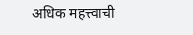अधिक महत्त्वाची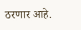ठरणार आहे.